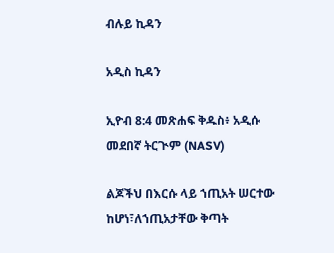ብሉይ ኪዳን

አዲስ ኪዳን

ኢዮብ 8:4 መጽሐፍ ቅዱስ፥ አዲሱ መደበኛ ትርጒም (NASV)

ልጆችህ በእርሱ ላይ ኀጢአት ሠርተው ከሆነ፣ለኀጢአታቸው ቅጣት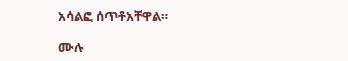አሳልፎ ሰጥቶአቸዋል።

ሙሉ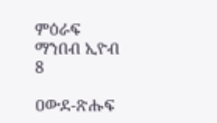ምዕራፍ ማንበብ ኢዮብ 8

ዐውደ-ጽሑፍ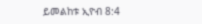ይመልከቱ ኢዮብ 8:4